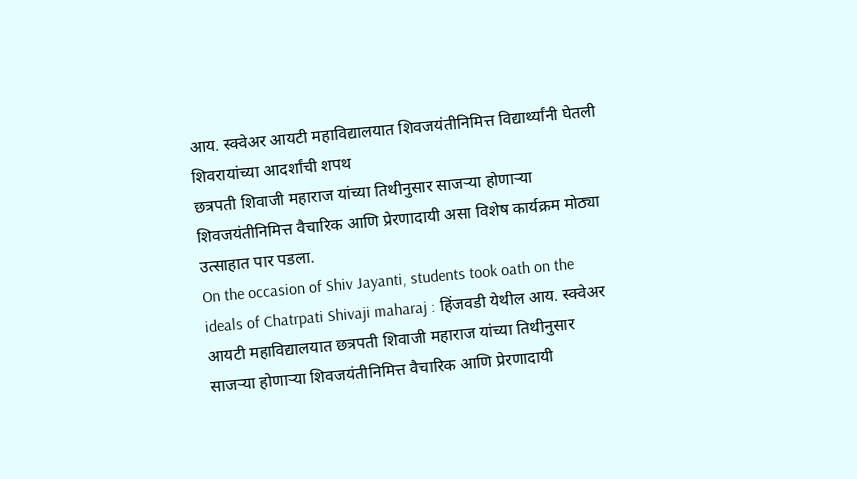आय. स्क्वेअर आयटी महाविद्यालयात शिवजयंतीनिमित्त विद्यार्थ्यांनी घेतली शिवरायांच्या आदर्शांची शपथ
छत्रपती शिवाजी महाराज यांच्या तिथीनुसार साजऱ्या होणाऱ्या शिवजयंतीनिमित्त वैचारिक आणि प्रेरणादायी असा विशेष कार्यक्रम मोठ्या उत्साहात पार पडला.
On the occasion of Shiv Jayanti, students took oath on the ideals of Chatrpati Shivaji maharaj : हिंजवडी येथील आय. स्क्वेअर आयटी महाविद्यालयात छत्रपती शिवाजी महाराज यांच्या तिथीनुसार साजऱ्या होणाऱ्या शिवजयंतीनिमित्त वैचारिक आणि प्रेरणादायी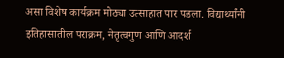असा विशेष कार्यक्रम मोठ्या उत्साहात पार पडला. विद्यार्थ्यांनी इतिहासातील पराक्रम, नेतृत्वगुण आणि आदर्श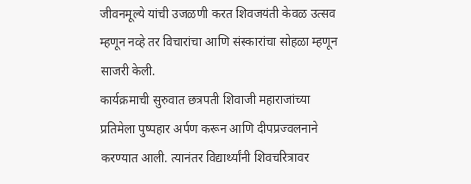जीवनमूल्ये यांची उजळणी करत शिवजयंती केवळ उत्सव म्हणून नव्हे तर विचारांचा आणि संस्कारांचा सोहळा म्हणून साजरी केली.
कार्यक्रमाची सुरुवात छत्रपती शिवाजी महाराजांच्या प्रतिमेला पुष्पहार अर्पण करून आणि दीपप्रज्वलनाने करण्यात आली. त्यानंतर विद्यार्थ्यांनी शिवचरित्रावर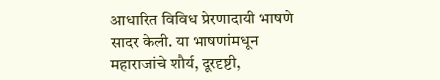आधारित विविध प्रेरणादायी भाषणे सादर केली. या भाषणांमधून महाराजांचे शौर्य, दूरदृष्टी,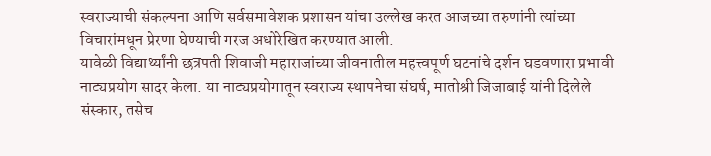स्वराज्याची संकल्पना आणि सर्वसमावेशक प्रशासन यांचा उल्लेख करत आजच्या तरुणांनी त्यांच्या विचारांमधून प्रेरणा घेण्याची गरज अधोरेखित करण्यात आली.
यावेळी विद्यार्थ्यांनी छत्रपती शिवाजी महाराजांच्या जीवनातील महत्त्वपूर्ण घटनांचे दर्शन घडवणारा प्रभावी नाट्यप्रयोग सादर केला. या नाट्यप्रयोगातून स्वराज्य स्थापनेचा संघर्ष, मातोश्री जिजाबाई यांनी दिलेले संस्कार, तसेच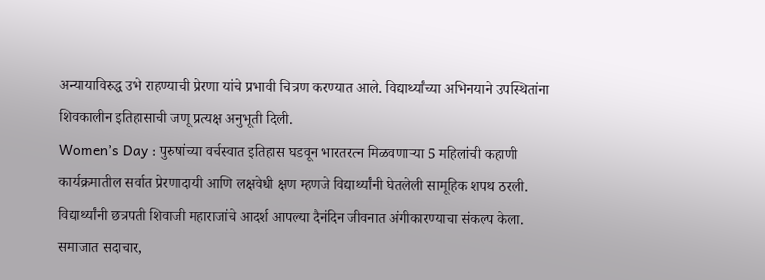अन्यायाविरुद्ध उभे राहण्याची प्रेरणा यांचे प्रभावी चित्रण करण्यात आले. विद्यार्थ्यांच्या अभिनयाने उपस्थितांना शिवकालीन इतिहासाची जणू प्रत्यक्ष अनुभूती दिली.
Women’s Day : पुरुषांच्या वर्चस्वात इतिहास घडवून भारतरत्न मिळवणाऱ्या 5 महिलांची कहाणी
कार्यक्रमातील सर्वात प्रेरणादायी आणि लक्षवेधी क्षण म्हणजे विद्यार्थ्यांनी घेतलेली सामूहिक शपथ ठरली. विद्यार्थ्यांनी छत्रपती शिवाजी महाराजांचे आदर्श आपल्या दैनंदिन जीवनात अंगीकारण्याचा संकल्प केला. समाजात सदाचार,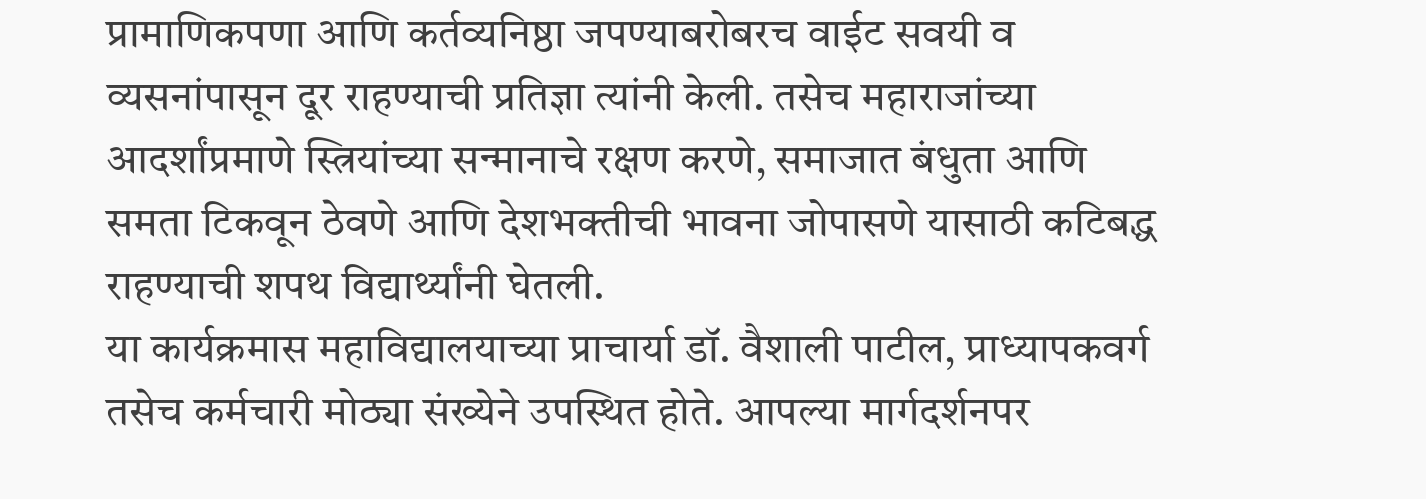प्रामाणिकपणा आणि कर्तव्यनिष्ठा जपण्याबरोबरच वाईट सवयी व व्यसनांपासून दूर राहण्याची प्रतिज्ञा त्यांनी केली. तसेच महाराजांच्या आदर्शांप्रमाणे स्त्रियांच्या सन्मानाचे रक्षण करणे, समाजात बंधुता आणि समता टिकवून ठेवणे आणि देशभक्तीची भावना जोपासणे यासाठी कटिबद्ध राहण्याची शपथ विद्यार्थ्यांनी घेतली.
या कार्यक्रमास महाविद्यालयाच्या प्राचार्या डॉ. वैशाली पाटील, प्राध्यापकवर्ग तसेच कर्मचारी मोठ्या संख्येने उपस्थित होते. आपल्या मार्गदर्शनपर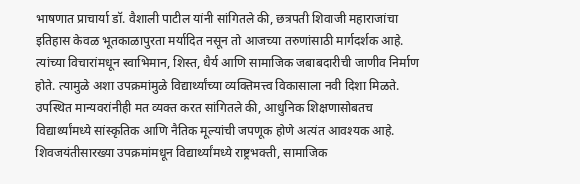भाषणात प्राचार्या डॉ. वैशाली पाटील यांनी सांगितले की, छत्रपती शिवाजी महाराजांचा इतिहास केवळ भूतकाळापुरता मर्यादित नसून तो आजच्या तरुणांसाठी मार्गदर्शक आहे. त्यांच्या विचारांमधून स्वाभिमान, शिस्त, धैर्य आणि सामाजिक जबाबदारीची जाणीव निर्माण होते. त्यामुळे अशा उपक्रमांमुळे विद्यार्थ्यांच्या व्यक्तिमत्त्व विकासाला नवी दिशा मिळते.
उपस्थित मान्यवरांनीही मत व्यक्त करत सांगितले की, आधुनिक शिक्षणासोबतच विद्यार्थ्यांमध्ये सांस्कृतिक आणि नैतिक मूल्यांची जपणूक होणे अत्यंत आवश्यक आहे. शिवजयंतीसारख्या उपक्रमांमधून विद्यार्थ्यांमध्ये राष्ट्रभक्ती, सामाजिक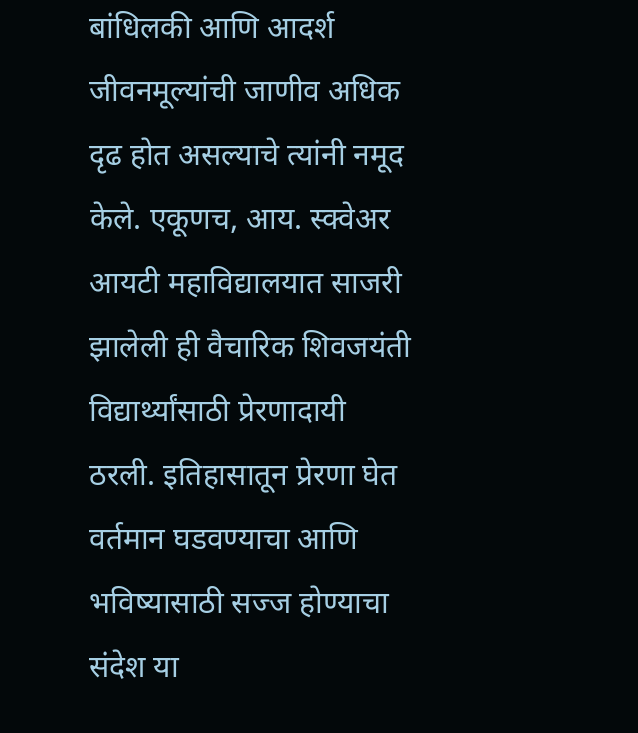बांधिलकी आणि आदर्श जीवनमूल्यांची जाणीव अधिक दृढ होत असल्याचे त्यांनी नमूद केले. एकूणच, आय. स्क्वेअर आयटी महाविद्यालयात साजरी झालेली ही वैचारिक शिवजयंती विद्यार्थ्यांसाठी प्रेरणादायी ठरली. इतिहासातून प्रेरणा घेत वर्तमान घडवण्याचा आणि भविष्यासाठी सज्ज होण्याचा संदेश या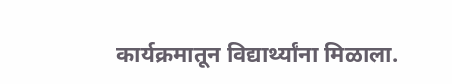कार्यक्रमातून विद्यार्थ्यांना मिळाला.